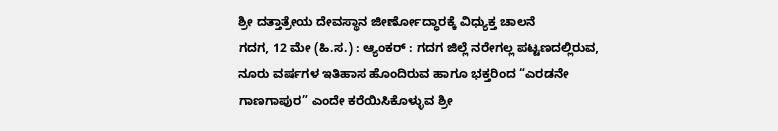ಶ್ರೀ ದತ್ತಾತ್ರೇಯ ದೇವಸ್ಥಾನ ಜೀರ್ಣೋದ್ಧಾರಕ್ಕೆ ವಿಧ್ಯುಕ್ತ ಚಾಲನೆ
ಗದಗ, 12 ಮೇ (ಹಿ.ಸ.) : ಆ್ಯಂಕರ್ : ಗದಗ ಜಿಲ್ಲೆ ನರೇಗಲ್ಲ ಪಟ್ಟಣದಲ್ಲಿರುವ, ನೂರು ವರ್ಷಗಳ ಇತಿಹಾಸ ಹೊಂದಿರುವ ಹಾಗೂ ಭಕ್ತರಿಂದ “ಎರಡನೇ ಗಾಣಗಾಪುರ” ಎಂದೇ ಕರೆಯಿಸಿಕೊಳ್ಳುವ ಶ್ರೀ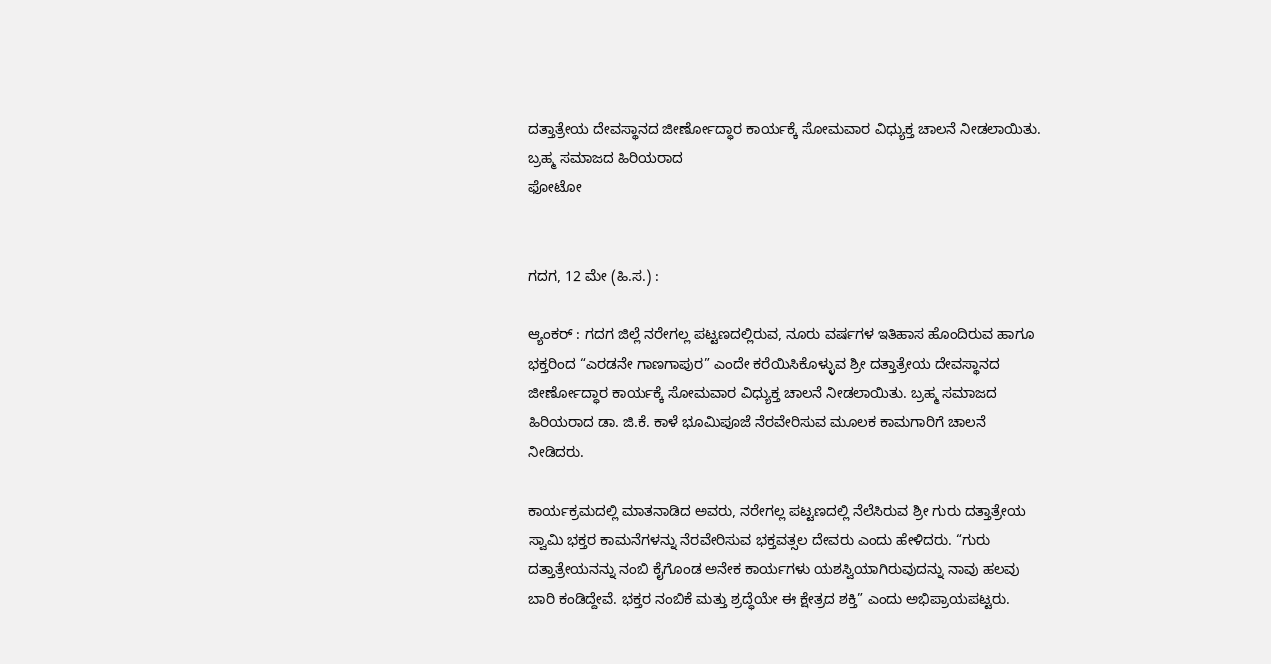ದತ್ತಾತ್ರೇಯ ದೇವಸ್ಥಾನದ ಜೀರ್ಣೋದ್ಧಾರ ಕಾರ್ಯಕ್ಕೆ ಸೋಮವಾರ ವಿಧ್ಯುಕ್ತ ಚಾಲನೆ ನೀಡಲಾಯಿತು. ಬ್ರಹ್ಮ ಸಮಾಜದ ಹಿರಿಯರಾದ
ಫೋಟೋ


ಗದಗ, 12 ಮೇ (ಹಿ.ಸ.) :

ಆ್ಯಂಕರ್ : ಗದಗ ಜಿಲ್ಲೆ ನರೇಗಲ್ಲ ಪಟ್ಟಣದಲ್ಲಿರುವ, ನೂರು ವರ್ಷಗಳ ಇತಿಹಾಸ ಹೊಂದಿರುವ ಹಾಗೂ ಭಕ್ತರಿಂದ “ಎರಡನೇ ಗಾಣಗಾಪುರ” ಎಂದೇ ಕರೆಯಿಸಿಕೊಳ್ಳುವ ಶ್ರೀ ದತ್ತಾತ್ರೇಯ ದೇವಸ್ಥಾನದ ಜೀರ್ಣೋದ್ಧಾರ ಕಾರ್ಯಕ್ಕೆ ಸೋಮವಾರ ವಿಧ್ಯುಕ್ತ ಚಾಲನೆ ನೀಡಲಾಯಿತು. ಬ್ರಹ್ಮ ಸಮಾಜದ ಹಿರಿಯರಾದ ಡಾ. ಜಿ.ಕೆ. ಕಾಳೆ ಭೂಮಿಪೂಜೆ ನೆರವೇರಿಸುವ ಮೂಲಕ ಕಾಮಗಾರಿಗೆ ಚಾಲನೆ ನೀಡಿದರು.

ಕಾರ್ಯಕ್ರಮದಲ್ಲಿ ಮಾತನಾಡಿದ ಅವರು, ನರೇಗಲ್ಲ ಪಟ್ಟಣದಲ್ಲಿ ನೆಲೆಸಿರುವ ಶ್ರೀ ಗುರು ದತ್ತಾತ್ರೇಯ ಸ್ವಾಮಿ ಭಕ್ತರ ಕಾಮನೆಗಳನ್ನು ನೆರವೇರಿಸುವ ಭಕ್ತವತ್ಸಲ ದೇವರು ಎಂದು ಹೇಳಿದರು. “ಗುರು ದತ್ತಾತ್ರೇಯನನ್ನು ನಂಬಿ ಕೈಗೊಂಡ ಅನೇಕ ಕಾರ್ಯಗಳು ಯಶಸ್ವಿಯಾಗಿರುವುದನ್ನು ನಾವು ಹಲವು ಬಾರಿ ಕಂಡಿದ್ದೇವೆ. ಭಕ್ತರ ನಂಬಿಕೆ ಮತ್ತು ಶ್ರದ್ಧೆಯೇ ಈ ಕ್ಷೇತ್ರದ ಶಕ್ತಿ” ಎಂದು ಅಭಿಪ್ರಾಯಪಟ್ಟರು.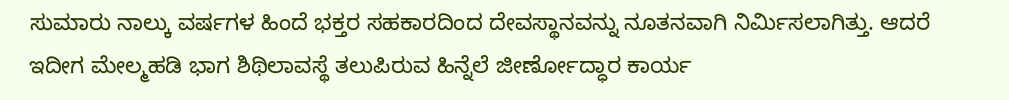ಸುಮಾರು ನಾಲ್ಕು ವರ್ಷಗಳ ಹಿಂದೆ ಭಕ್ತರ ಸಹಕಾರದಿಂದ ದೇವಸ್ಥಾನವನ್ನು ನೂತನವಾಗಿ ನಿರ್ಮಿಸಲಾಗಿತ್ತು. ಆದರೆ ಇದೀಗ ಮೇಲ್ಮಹಡಿ ಭಾಗ ಶಿಥಿಲಾವಸ್ಥೆ ತಲುಪಿರುವ ಹಿನ್ನೆಲೆ ಜೀರ್ಣೋದ್ಧಾರ ಕಾರ್ಯ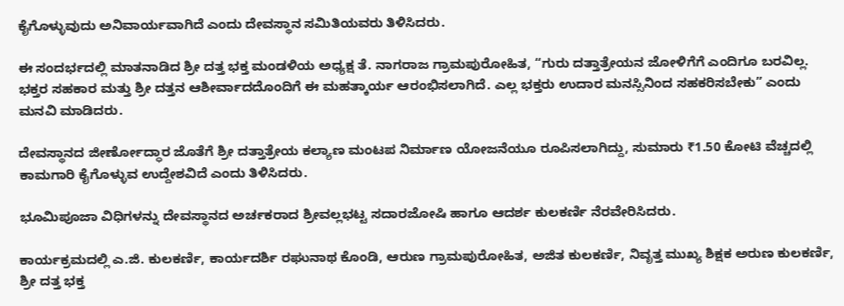ಕೈಗೊಳ್ಳುವುದು ಅನಿವಾರ್ಯವಾಗಿದೆ ಎಂದು ದೇವಸ್ಥಾನ ಸಮಿತಿಯವರು ತಿಳಿಸಿದರು.

ಈ ಸಂದರ್ಭದಲ್ಲಿ ಮಾತನಾಡಿದ ಶ್ರೀ ದತ್ತ ಭಕ್ತ ಮಂಡಳಿಯ ಅಧ್ಯಕ್ಷ ತೆ. ನಾಗರಾಜ ಗ್ರಾಮಪುರೋಹಿತ, “ಗುರು ದತ್ತಾತ್ರೇಯನ ಜೋಳಿಗೆಗೆ ಎಂದಿಗೂ ಬರವಿಲ್ಲ. ಭಕ್ತರ ಸಹಕಾರ ಮತ್ತು ಶ್ರೀ ದತ್ತನ ಆಶೀರ್ವಾದದೊಂದಿಗೆ ಈ ಮಹತ್ಕಾರ್ಯ ಆರಂಭಿಸಲಾಗಿದೆ. ಎಲ್ಲ ಭಕ್ತರು ಉದಾರ ಮನಸ್ಸಿನಿಂದ ಸಹಕರಿಸಬೇಕು” ಎಂದು ಮನವಿ ಮಾಡಿದರು.

ದೇವಸ್ಥಾನದ ಜೀರ್ಣೋದ್ಧಾರ ಜೊತೆಗೆ ಶ್ರೀ ದತ್ತಾತ್ರೇಯ ಕಲ್ಯಾಣ ಮಂಟಪ ನಿರ್ಮಾಣ ಯೋಜನೆಯೂ ರೂಪಿಸಲಾಗಿದ್ದು, ಸುಮಾರು ₹1.50 ಕೋಟಿ ವೆಚ್ಚದಲ್ಲಿ ಕಾಮಗಾರಿ ಕೈಗೊಳ್ಳುವ ಉದ್ದೇಶವಿದೆ ಎಂದು ತಿಳಿಸಿದರು.

ಭೂಮಿಪೂಜಾ ವಿಧಿಗಳನ್ನು ದೇವಸ್ಥಾನದ ಅರ್ಚಕರಾದ ಶ್ರೀವಲ್ಲಭಟ್ಟ ಸದಾರಜೋಷಿ ಹಾಗೂ ಆದರ್ಶ ಕುಲಕರ್ಣಿ ನೆರವೇರಿಸಿದರು.

ಕಾರ್ಯಕ್ರಮದಲ್ಲಿ ಎ.ಜಿ. ಕುಲಕರ್ಣಿ, ಕಾರ್ಯದರ್ಶಿ ರಘುನಾಥ ಕೊಂಡಿ, ಆರುಣ ಗ್ರಾಮಪುರೋಹಿತ, ಅಜಿತ ಕುಲಕರ್ಣಿ, ನಿವೃತ್ತ ಮುಖ್ಯ ಶಿಕ್ಷಕ ಅರುಣ ಕುಲಕರ್ಣಿ, ಶ್ರೀ ದತ್ತ ಭಕ್ತ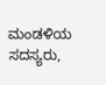ಮಂಡಳಿಯ ಸದಸ್ಯರು,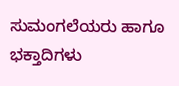ಸುಮಂಗಲೆಯರು ಹಾಗೂ ಭಕ್ತಾದಿಗಳು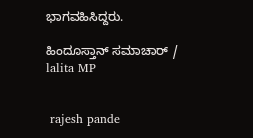ಭಾಗವಹಿಸಿದ್ದರು.

ಹಿಂದೂಸ್ತಾನ್ ಸಮಾಚಾರ್ / lalita MP


 rajesh pande